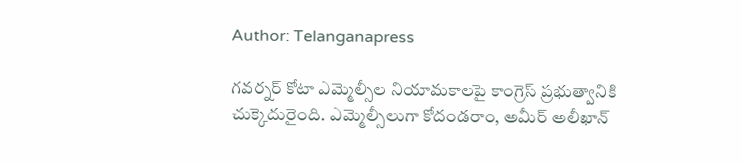Author: Telanganapress

గవర్నర్‌ కోటా ఎమ్మెల్సీల నియామకాలపై కాంగ్రెస్ ప్రభుత్వానికి చుక్కెదురైంది. ఎమ్మెల్సీలుగా కోదండరాం, అమీర్‌ అలీఖాన్‌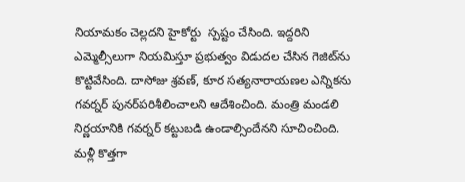నియామకం చెల్లదని హైకోర్టు  స్పష్టం చేసింది. ఇద్దరిని ఎమ్మెల్సీలుగా నియమిస్తూ ప్రభుత్వం విడుదల చేసిన గెజిట్‌ను కొట్టివేసింది. దాసోజు శ్రవణ్‌, కూర సత్యనారాయణల ఎన్నికను గవర్నర్‌ పునర్‌పరిశీలించాలని ఆదేశించింది. మంత్రి మండలి నిర్ణయానికి గవర్నర్‌ కట్టుబడి ఉండాల్సిందేనని సూచించింది. మళ్లీ కొత్తగా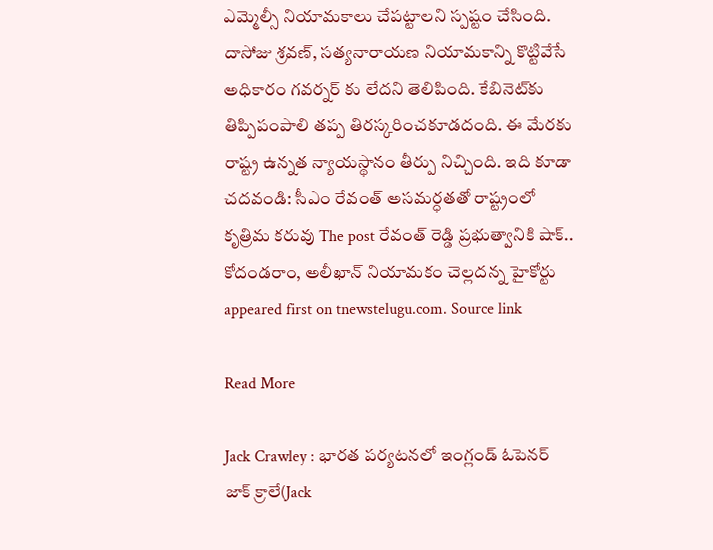ఎమ్మెల్సీ నియామకాలు చేపట్టాలని స్పష్టం చేసింది. దాసోజు శ్రవణ్‌, సత్యనారాయణ నియామకాన్ని కొట్టివేసే అధికారం గవర్నర్‌ కు లేదని తెలిపింది. కేబినెట్‌కు తిప్పిపంపాలి తప్ప తిరస్కరించకూడదంది. ఈ మేరకు రాష్ట్ర ఉన్నత న్యాయస్థానం తీర్పు నిచ్చింది. ఇది కూడా చదవండి: సీఎం రేవంత్‌ అసమర్ధతతో రాష్ట్రంలో కృత్రిమ కరువు The post రేవంత్ రెడ్డి ప్రభుత్వానికి షాక్.. కోదండరాం, అలీఖాన్‌ నియామకం చెల్లదన్న హైకోర్టు appeared first on tnewstelugu.com. Source link

Read More

Jack Crawley : భార‌త ప‌ర్య‌ట‌న‌లో ఇంగ్లండ్ ఓపెనర్ జాక్ క్రాలే(Jack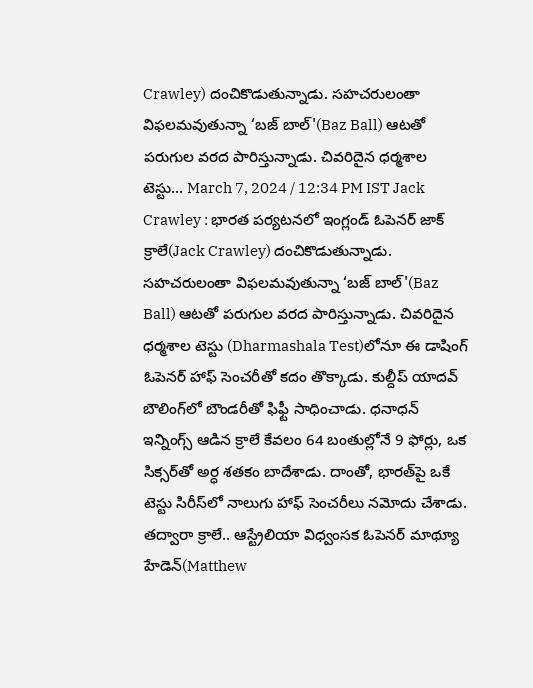Crawley) దంచికొడుతున్నాడు. స‌హ‌చ‌రులంతా విఫ‌ల‌మ‌వుతున్నా ‘బ‌జ్ బాల్'(Baz Ball) ఆట‌తో ప‌రుగుల వ‌ర‌ద పారిస్తున్నాడు. చివ‌రిదైన ధ‌ర్మ‌శాల టెస్టు… March 7, 2024 / 12:34 PM IST Jack Crawley : భార‌త ప‌ర్య‌ట‌న‌లో ఇంగ్లండ్ ఓపెనర్ జాక్ క్రాలే(Jack Crawley) దంచికొడుతున్నాడు. స‌హ‌చ‌రులంతా విఫ‌ల‌మ‌వుతున్నా ‘బ‌జ్ బాల్'(Baz Ball) ఆట‌తో ప‌రుగుల వ‌ర‌ద పారిస్తున్నాడు. చివ‌రిదైన ధ‌ర్మ‌శాల టెస్టు (Dharmashala Test)లోనూ ఈ డాషింగ్ ఓపెన‌ర్ హాఫ్ సెంచ‌రీతో క‌దం తొక్కాడు. కుల్దీప్ యాద‌వ్ బౌలింగ్‌లో బౌండ‌రీతో ఫిఫ్టీ సాధించాడు. ధ‌నాధ‌న్ ఇన్నింగ్స్ ఆడిన క్రాలే కేవ‌లం 64 బంతుల్లోనే 9 ఫోర్లు, ఒక సిక్స‌ర్‌తో అర్ధ శ‌త‌కం బాదేశాడు. దాంతో, భార‌త్‌పై ఒకే టెస్టు సిరీస్‌లో నాలుగు హాఫ్ సెంచ‌రీలు న‌మోదు చేశాడు. తద్వారా క్రాలే.. ఆస్ట్రేలియా విధ్వంస‌క ఓపెన‌ర్ మాథ్యూ హేడెన్(Matthew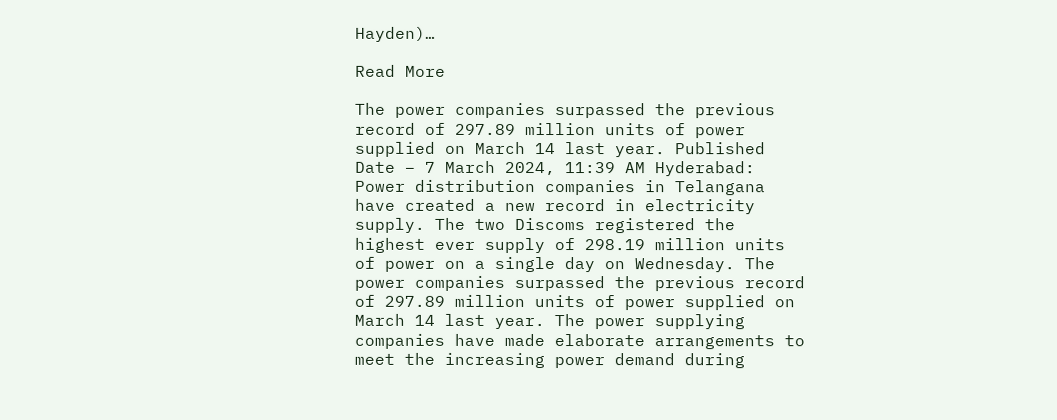Hayden)…

Read More

The power companies surpassed the previous record of 297.89 million units of power supplied on March 14 last year. Published Date – 7 March 2024, 11:39 AM Hyderabad: Power distribution companies in Telangana have created a new record in electricity supply. The two Discoms registered the highest ever supply of 298.19 million units of power on a single day on Wednesday. The power companies surpassed the previous record of 297.89 million units of power supplied on March 14 last year. The power supplying companies have made elaborate arrangements to meet the increasing power demand during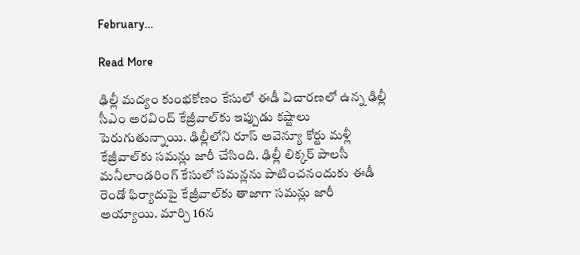February…

Read More

ఢిల్లీ మద్యం కుంభకోణం కేసులో ఈడీ విచారణలో ఉన్న ఢిల్లీ సీఎం అరవింద్ కేజ్రీవాల్‌కు ఇప్పుడు కష్టాలు పెరుగుతున్నాయి. ఢిల్లీలోని రూస్ అవెన్యూ కోర్టు మళ్లీ కేజ్రీవాల్‌కు సమన్లు జారీ చేసింది. ఢిల్లీ లిక్కర్ పాలసీ మనీలాండరింగ్ కేసులో సమన్లను పాటించనందుకు ఈడీ రెండో ఫిర్యాదుపై కేజ్రీవాల్‌కు తాజాగా సమన్లు జారీ అయ్యాయి. మార్చి 16న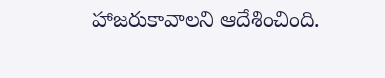హాజరుకావాలని ఆదేశించింది.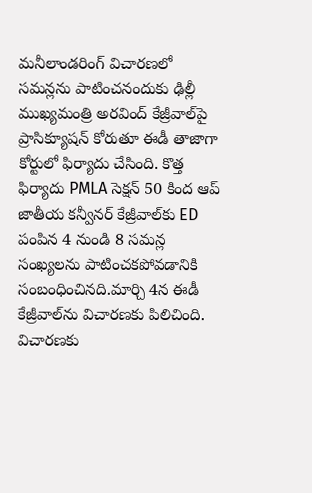మనీలాండరింగ్ విచారణలో సమన్లను పాటించనందుకు ఢిల్లీ ముఖ్యమంత్రి అరవింద్ కేజ్రీవాల్‌పై ప్రాసిక్యూషన్ కోరుతూ ఈడీ తాజాగా కోర్టులో ఫిర్యాదు చేసింది. కొత్త ఫిర్యాదు PMLA సెక్షన్ 50 కింద ఆప్ జాతీయ కన్వీనర్ కేజ్రీవాల్‌కు ED పంపిన 4 నుండి 8 సమన్ల సంఖ్యలను పాటించకపోవడానికి సంబంధించినది.మార్చి 4న ఈడీ కేజ్రీవాల్‌ను విచారణకు పిలిచింది. విచారణకు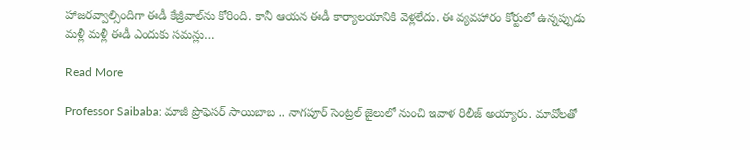హాజరవ్వాల్సిందిగా ఈడీ కేజ్రీవాల్‌ను కోరింది. కానీ ఆయన ఈడీ కార్యాలయానికి వెళ్లలేదు. ఈ వ్యవహారం కోర్టులో ఉన్నప్పుడు మళ్లీ మళ్లీ ఈడీ ఎందుకు సమన్లు…

Read More

Professor Saibaba: మాజీ ప్రొఫెస‌ర్ సాయిబాబ .. నాగ‌పూర్ సెంట్ర‌ల్ జైలులో నుంచి ఇవాళ రిలీజ్ అయ్యారు. మావోల‌తో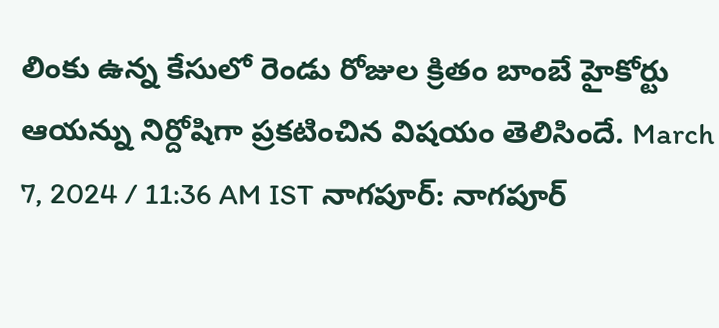లింకు ఉన్న కేసులో రెండు రోజుల క్రితం బాంబే హైకోర్టు ఆయ‌న్ను నిర్దోషిగా ప్ర‌క‌టించిన విష‌యం తెలిసిందే. March 7, 2024 / 11:36 AM IST నాగపూర్‌: నాగ‌పూర్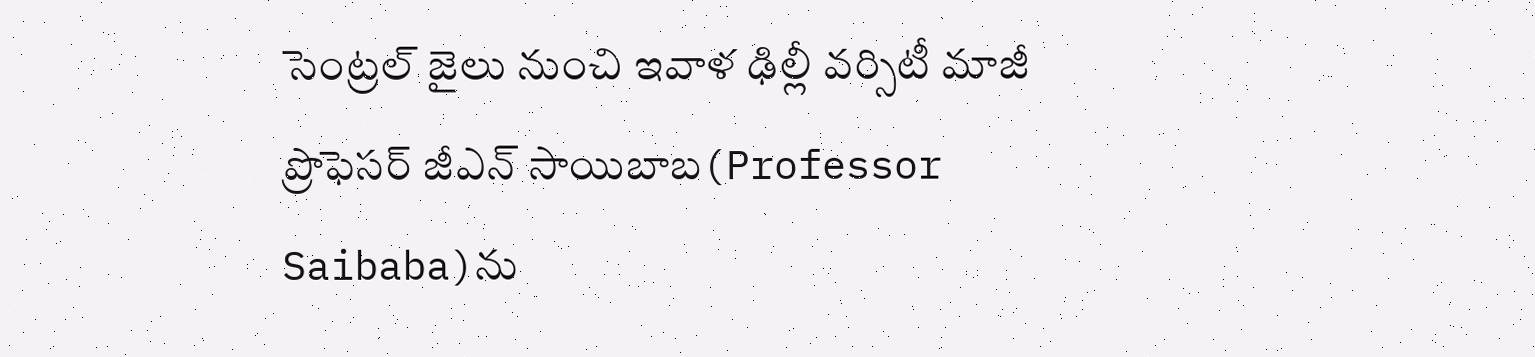సెంట్ర‌ల్ జైలు నుంచి ఇవాళ ఢిల్లీ వ‌ర్సిటీ మాజీ ప్రొఫెస‌ర్ జీఎన్ సాయిబాబ‌(Professor Saibaba)ను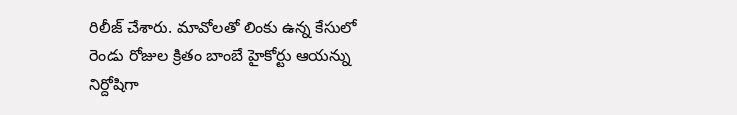రిలీజ్ చేశారు. మావోల‌తో లింకు ఉన్న కేసులో రెండు రోజుల క్రితం బాంబే హైకోర్టు ఆయ‌న్ను నిర్దోషిగా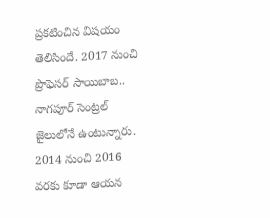ప్ర‌క‌టించిన విష‌యం తెలిసిందే. 2017 నుంచి ప్రొఫెస‌ర్ సాయిబాబ‌.. నాగ‌పూర్ సెంట్ర‌ల్ జైలులోనే ఉంటున్నారు. 2014 నుంచి 2016 వ‌ర‌కు కూడా ఆయ‌న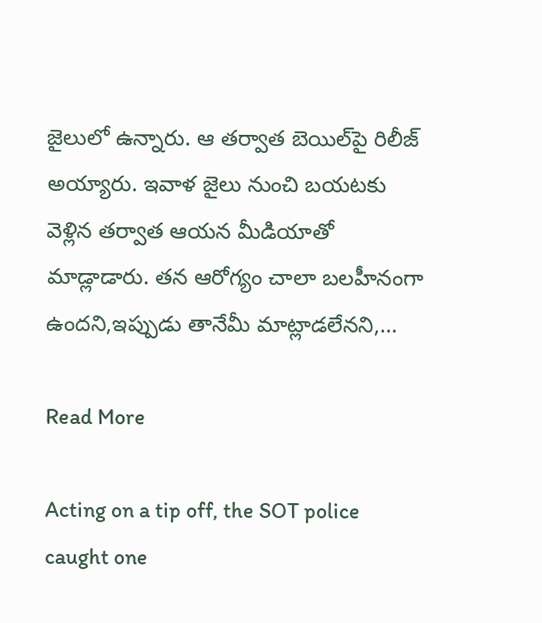జైలులో ఉన్నారు. ఆ త‌ర్వాత బెయిల్‌పై రిలీజ్ అయ్యారు. ఇవాళ జైలు నుంచి బ‌య‌ట‌కు వెళ్లిన త‌ర్వాత ఆయ‌న మీడియాతో మాడ్లాడారు. త‌న ఆరోగ్యం చాలా బ‌ల‌హీనంగా ఉంద‌ని,ఇప్పుడు తానేమీ మాట్లాడ‌లేన‌ని,…

Read More

Acting on a tip off, the SOT police caught one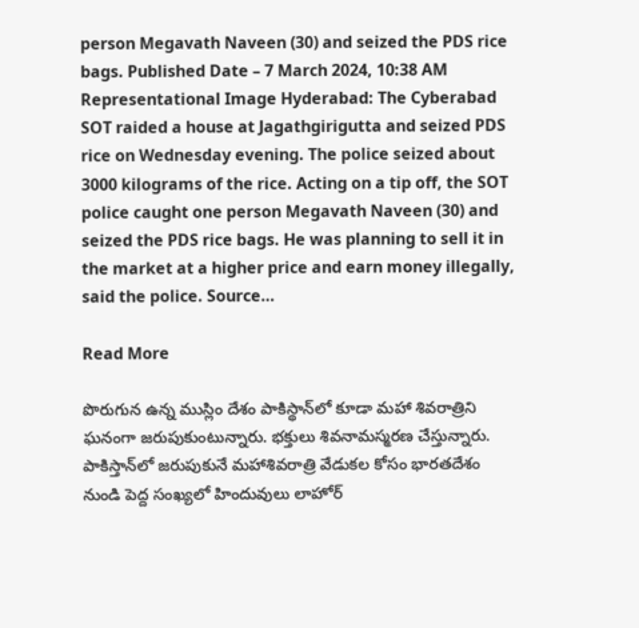person Megavath Naveen (30) and seized the PDS rice bags. Published Date – 7 March 2024, 10:38 AM Representational Image Hyderabad: The Cyberabad SOT raided a house at Jagathgirigutta and seized PDS rice on Wednesday evening. The police seized about 3000 kilograms of the rice. Acting on a tip off, the SOT police caught one person Megavath Naveen (30) and seized the PDS rice bags. He was planning to sell it in the market at a higher price and earn money illegally, said the police. Source…

Read More

పొరుగున ఉన్న ముస్లిం దేశం పాకిస్థాన్‌లో కూడా మహా శివరాత్రిని ఘనంగా జరుపుకుంటున్నారు. భక్తులు శివనామస్మరణ చేస్తున్నారు. పాకిస్తాన్‌లో జరుపుకునే మహాశివరాత్రి వేడుకల కోసం భారతదేశం నుండి పెద్ద సంఖ్యలో హిందువులు లాహోర్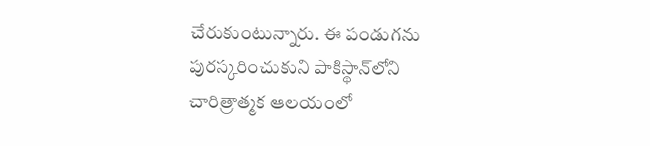చేరుకుంటున్నారు. ఈ పండుగను పురస్కరించుకుని పాకిస్థాన్‌లోని చారిత్రాత్మక ఆలయంలో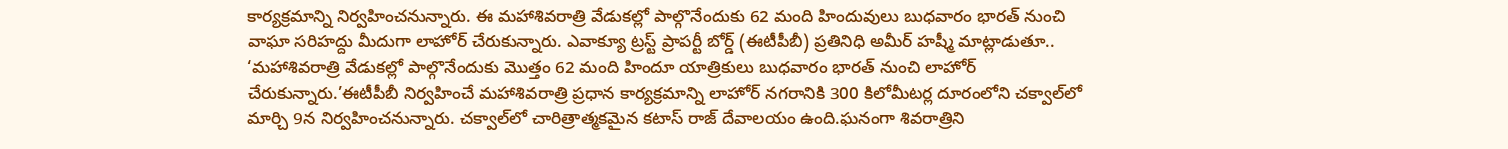కార్యక్రమాన్ని నిర్వహించనున్నారు. ఈ మహాశివరాత్రి వేడుకల్లో పాల్గొనేందుకు 62 మంది హిందువులు బుధవారం భారత్ నుంచి వాఘా సరిహద్దు మీదుగా లాహోర్ చేరుకున్నారు. ఎవాక్యూ ట్రస్ట్ ప్రాపర్టీ బోర్డ్ (ఈటీపీబీ) ప్రతినిధి అమీర్ హష్మీ మాట్లాడుతూ.. ‘మహాశివరాత్రి వేడుకల్లో పాల్గొనేందుకు మొత్తం 62 మంది హిందూ యాత్రికులు బుధవారం భారత్ నుంచి లాహోర్ చేరుకున్నారు.’ఈటీపీబీ నిర్వహించే మహాశివరాత్రి ప్రధాన కార్యక్రమాన్ని లాహోర్ నగరానికి 300 కిలోమీటర్ల దూరంలోని చక్వాల్‌లో మార్చి 9న నిర్వహించనున్నారు. చక్వాల్‌లో చారిత్రాత్మకమైన కటాస్ రాజ్ దేవాలయం ఉంది.ఘనంగా శివరాత్రిని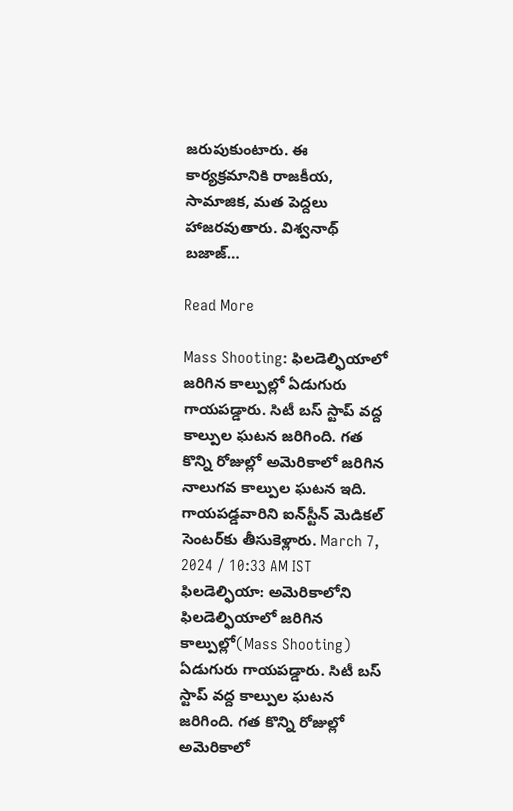జరుపుకుంటారు. ఈ కార్యక్రమానికి రాజకీయ, సామాజిక, మత పెద్దలు హాజరవుతారు. విశ్వనాథ్ బజాజ్…

Read More

Mass Shooting: ఫిల‌డెల్ఫియాలో జ‌రిగిన కాల్పుల్లో ఏడుగురు గాయ‌ప‌డ్డారు. సిటీ బ‌స్ స్టాప్ వ‌ద్ద కాల్పుల ఘ‌ట‌న జ‌రిగింది. గ‌త కొన్ని రోజుల్లో అమెరికాలో జ‌రిగిన నాలుగ‌వ కాల్పుల ఘ‌ట‌న ఇది. గాయ‌ప‌డ్డ‌వారిని ఐన్‌స్టీన్ మెడిక‌ల్ సెంట‌ర్‌కు తీసుకెళ్లారు. March 7, 2024 / 10:33 AM IST ఫిల‌డెల్ఫియా: అమెరికాలోని ఫిల‌డెల్ఫియాలో జ‌రిగిన కాల్పుల్లో(Mass Shooting) ఏడుగురు గాయ‌ప‌డ్డారు. సిటీ బ‌స్ స్టాప్ వ‌ద్ద కాల్పుల ఘ‌ట‌న జ‌రిగింది. గ‌త కొన్ని రోజుల్లో అమెరికాలో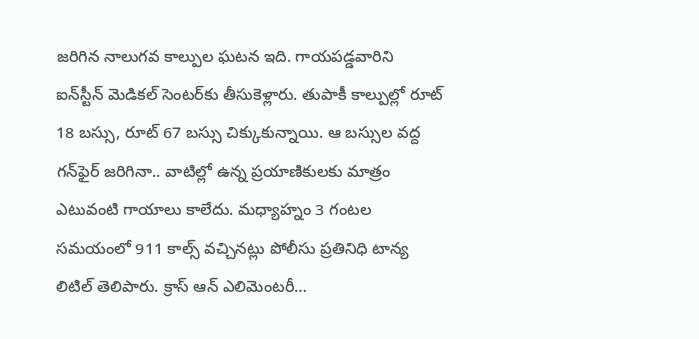జ‌రిగిన నాలుగ‌వ కాల్పుల ఘ‌ట‌న ఇది. గాయ‌ప‌డ్డ‌వారిని ఐన్‌స్టీన్ మెడిక‌ల్ సెంట‌ర్‌కు తీసుకెళ్లారు. తుపాకీ కాల్పుల్లో రూట్ 18 బ‌స్సు, రూట్ 67 బ‌స్సు చిక్కుకున్నాయి. ఆ బ‌స్సుల వ‌ద్ద గ‌న్‌ఫైర్ జ‌రిగినా.. వాటిల్లో ఉన్న ప్ర‌యాణికుల‌కు మాత్రం ఎటువంటి గాయాలు కాలేదు. మ‌ధ్యాహ్నం 3 గంట‌ల స‌మ‌యంలో 911 కాల్స్ వ‌చ్చిన‌ట్లు పోలీసు ప్ర‌తినిధి టాన్య లిటిల్ తెలిపారు. క్రాస్ ఆన్ ఎలిమెంట‌రీ…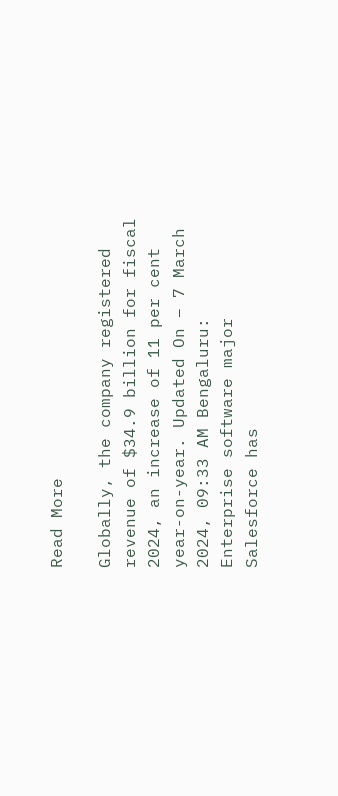Read More

Globally, the company registered revenue of $34.9 billion for fiscal 2024, an increase of 11 per cent year-on-year. Updated On – 7 March 2024, 09:33 AM Bengaluru: Enterprise software major Salesforce has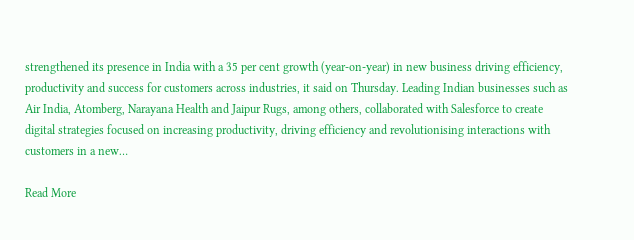strengthened its presence in India with a 35 per cent growth (year-on-year) in new business driving efficiency, productivity and success for customers across industries, it said on Thursday. Leading Indian businesses such as Air India, Atomberg, Narayana Health and Jaipur Rugs, among others, collaborated with Salesforce to create digital strategies focused on increasing productivity, driving efficiency and revolutionising interactions with customers in a new…

Read More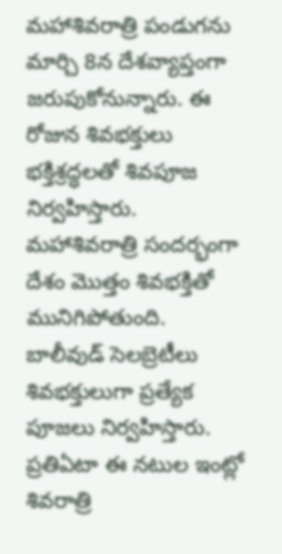మహాశివరాత్రి పండుగను మార్చి 8న దేశవ్యాప్తంగా జరుపుకోనున్నారు. ఈ రోజున శివభక్తులు భక్తిశ్రద్ధలతో శివపూజ నిర్వహిస్తారు. మహాశివరాత్రి సందర్భంగా దేశం మొత్తం శివభక్తితో మునిగిపోతుంది. బాలీవుడ్ సెలబ్రెటీలు శివభక్తులుగా ప్రత్యేక పూజలు నిర్వహిస్తారు. ప్రతిఏటా ఈ నటుల ఇంట్లో శివరాత్రి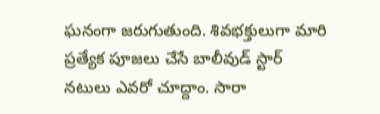ఘనంగా జరుగుతుంది. శివభక్తులుగా మారి ప్రత్యేక పూజలు చేసే బాలీవుడ్ స్టార్ నటులు ఎవరో చూద్దాం. సారా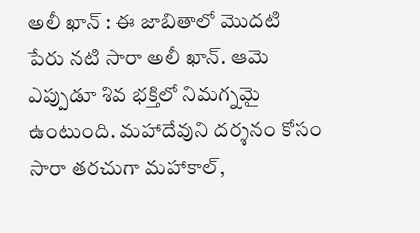అలీ ఖాన్ : ఈ జాబితాలో మొదటి పేరు నటి సారా అలీ ఖాన్. ఆమె ఎప్పుడూ శివ భక్తిలో నిమగ్నమై ఉంటుంది. మహాదేవుని దర్శనం కోసం సారా తరచుగా మహాకాల్,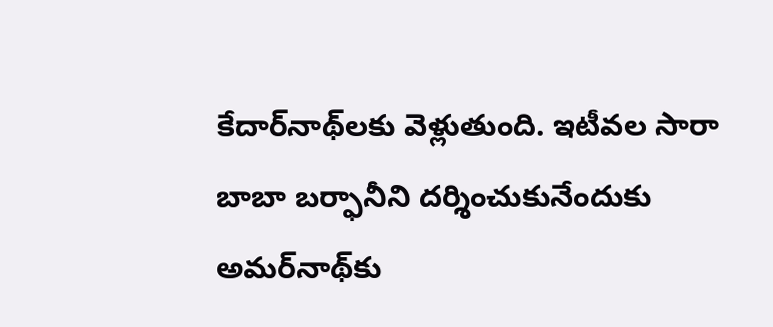కేదార్‌నాథ్‌లకు వెళ్లుతుంది. ఇటీవల సారా బాబా బర్ఫానీని దర్శించుకునేందుకు అమర్‌నాథ్‌కు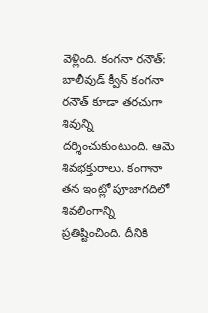వెళ్లింది. కంగనా రనౌత్: బాలీవుడ్ క్వీన్ కంగనా రనౌత్ కూడా తరచుగా శివున్ని దర్శించుకుంటుంది. ఆమె శివభక్తురాలు. కంగానా తన ఇంట్లో పూజాగదిలో శివలింగాన్ని ప్రతిష్టించింది. దీనికి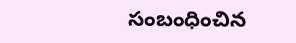సంబంధించిన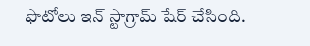ఫొటోలు ఇన్ స్టాగ్రామ్ షేర్ చేసింది.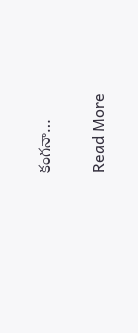కంగనా…

Read More